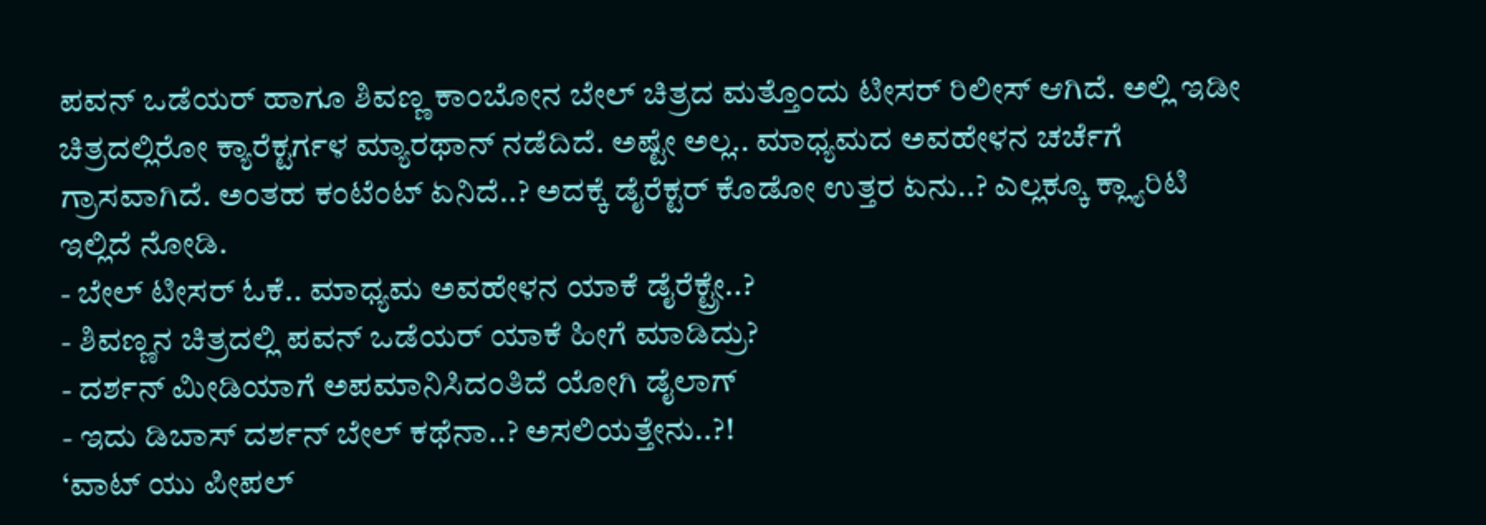ಪವನ್ ಒಡೆಯರ್ ಹಾಗೂ ಶಿವಣ್ಣ ಕಾಂಬೋನ ಬೇಲ್ ಚಿತ್ರದ ಮತ್ತೊಂದು ಟೀಸರ್ ರಿಲೀಸ್ ಆಗಿದೆ. ಅಲ್ಲಿ ಇಡೀ ಚಿತ್ರದಲ್ಲಿರೋ ಕ್ಯಾರೆಕ್ಟರ್ಗಳ ಮ್ಯಾರಥಾನ್ ನಡೆದಿದೆ. ಅಷ್ಟೇ ಅಲ್ಲ.. ಮಾಧ್ಯಮದ ಅವಹೇಳನ ಚರ್ಚೆಗೆ ಗ್ರಾಸವಾಗಿದೆ. ಅಂತಹ ಕಂಟೆಂಟ್ ಏನಿದೆ..? ಅದಕ್ಕೆ ಡೈರೆಕ್ಟರ್ ಕೊಡೋ ಉತ್ತರ ಏನು..? ಎಲ್ಲಕ್ಕೂ ಕ್ಲ್ಯಾರಿಟಿ ಇಲ್ಲಿದೆ ನೋಡಿ.
- ಬೇಲ್ ಟೀಸರ್ ಓಕೆ.. ಮಾಧ್ಯಮ ಅವಹೇಳನ ಯಾಕೆ ಡೈರೆಕ್ಟ್ರೇ..?
- ಶಿವಣ್ಣನ ಚಿತ್ರದಲ್ಲಿ ಪವನ್ ಒಡೆಯರ್ ಯಾಕೆ ಹೀಗೆ ಮಾಡಿದ್ರು?
- ದರ್ಶನ್ ಮೀಡಿಯಾಗೆ ಅಪಮಾನಿಸಿದಂತಿದೆ ಯೋಗಿ ಡೈಲಾಗ್
- ಇದು ಡಿಬಾಸ್ ದರ್ಶನ್ ಬೇಲ್ ಕಥೆನಾ..? ಅಸಲಿಯತ್ತೇನು..?!
‘ವಾಟ್ ಯು ಪೀಪಲ್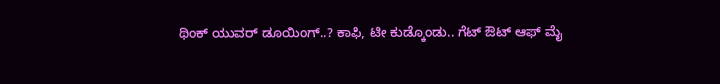ಥಿಂಕ್ ಯುವರ್ ಡೂಯಿಂಗ್..? ಕಾಫಿ, ಟೀ ಕುಡ್ಕೊಂಡು.. ಗೆಟ್ ಔಟ್ ಆಫ್ ಮೈ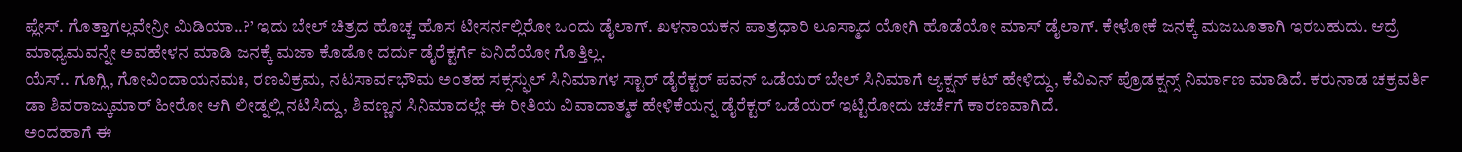ಪ್ಲೇಸ್. ಗೊತ್ತಾಗಲ್ಲವೇನ್ರೀ ಮಿಡಿಯಾ..?’ ಇದು ಬೇಲ್ ಚಿತ್ರದ ಹೊಚ್ಚ ಹೊಸ ಟೀಸರ್ನಲ್ಲಿರೋ ಒಂದು ಡೈಲಾಗ್. ಖಳನಾಯಕನ ಪಾತ್ರಧಾರಿ ಲೂಸ್ಮಾದ ಯೋಗಿ ಹೊಡೆಯೋ ಮಾಸ್ ಡೈಲಾಗ್. ಕೇಳೋಕೆ ಜನಕ್ಕೆ ಮಜಬೂತಾಗಿ ಇರಬಹುದು. ಆದ್ರೆ ಮಾಧ್ಯಮವನ್ನೇ ಅವಹೇಳನ ಮಾಡಿ ಜನಕ್ಕೆ ಮಜಾ ಕೊಡೋ ದರ್ದು ಡೈರೆಕ್ಟರ್ಗೆ ಏನಿದೆಯೋ ಗೊತ್ತಿಲ್ಲ.
ಯೆಸ್.. ಗೂಗ್ಲಿ, ಗೋವಿಂದಾಯನಮಃ, ರಣವಿಕ್ರಮ, ನಟಸಾರ್ವಭೌಮ ಅಂತಹ ಸಕ್ಸಸ್ಫುಲ್ ಸಿನಿಮಾಗಳ ಸ್ಟಾರ್ ಡೈರೆಕ್ಟರ್ ಪವನ್ ಒಡೆಯರ್ ಬೇಲ್ ಸಿನಿಮಾಗೆ ಆ್ಯಕ್ಷನ್ ಕಟ್ ಹೇಳಿದ್ದು, ಕೆವಿಎನ್ ಪ್ರೊಡಕ್ಷನ್ಸ್ ನಿರ್ಮಾಣ ಮಾಡಿದೆ. ಕರುನಾಡ ಚಕ್ರವರ್ತಿ ಡಾ ಶಿವರಾಜ್ಕುಮಾರ್ ಹೀರೋ ಆಗಿ ಲೀಡ್ನಲ್ಲಿ ನಟಿಸಿದ್ದು, ಶಿವಣ್ಣನ ಸಿನಿಮಾದಲ್ಲೇ ಈ ರೀತಿಯ ವಿವಾದಾತ್ಮಕ ಹೇಳಿಕೆಯನ್ನ ಡೈರೆಕ್ಟರ್ ಒಡೆಯರ್ ಇಟ್ಟಿರೋದು ಚರ್ಚೆಗೆ ಕಾರಣವಾಗಿದೆ.
ಅಂದಹಾಗೆ ಈ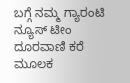ಬಗ್ಗೆ ನಮ್ಮ ಗ್ಯಾರಂಟಿ ನ್ಯೂಸ್ ಟೀಂ ದೂರವಾಣಿ ಕರೆ ಮೂಲಕ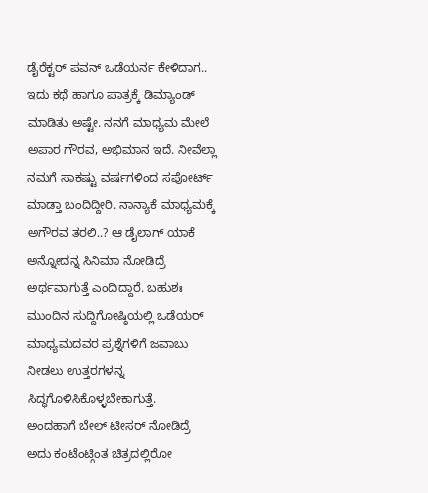ಡೈರೆಕ್ಟರ್ ಪವನ್ ಒಡೆಯರ್ನ ಕೇಳಿದಾಗ.. ಇದು ಕಥೆ ಹಾಗೂ ಪಾತ್ರಕ್ಕೆ ಡಿಮ್ಯಾಂಡ್ ಮಾಡಿತು ಅಷ್ಟೇ. ನನಗೆ ಮಾಧ್ಯಮ ಮೇಲೆ ಅಪಾರ ಗೌರವ, ಅಭಿಮಾನ ಇದೆ. ನೀವೆಲ್ಲಾ ನಮಗೆ ಸಾಕಷ್ಟು ವರ್ಷಗಳಿಂದ ಸಪೋರ್ಟ್ ಮಾಡ್ತಾ ಬಂದಿದ್ದೀರಿ. ನಾನ್ಯಾಕೆ ಮಾಧ್ಯಮಕ್ಕೆ ಅಗೌರವ ತರಲಿ..? ಆ ಡೈಲಾಗ್ ಯಾಕೆ ಅನ್ನೋದನ್ನ ಸಿನಿಮಾ ನೋಡಿದ್ರೆ ಅರ್ಥವಾಗುತ್ತೆ ಎಂದಿದ್ದಾರೆ. ಬಹುಶಃ ಮುಂದಿನ ಸುದ್ದಿಗೋಷ್ಠಿಯಲ್ಲಿ ಒಡೆಯರ್ ಮಾಧ್ಯಮದವರ ಪ್ರಶ್ನೆಗಳಿಗೆ ಜವಾಬು ನೀಡಲು ಉತ್ತರಗಳನ್ನ ಸಿದ್ಧಗೊಳಿಸಿಕೊಳ್ಳಬೇಕಾಗುತ್ತೆ.
ಅಂದಹಾಗೆ ಬೇಲ್ ಟೀಸರ್ ನೋಡಿದ್ರೆ ಅದು ಕಂಟೆಂಟ್ಗಿಂತ ಚಿತ್ರದಲ್ಲಿರೋ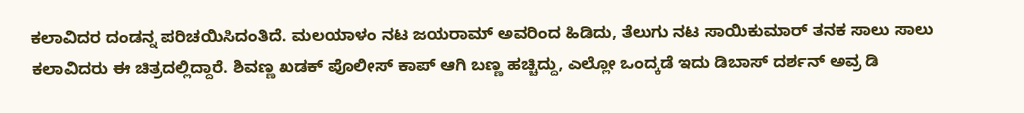ಕಲಾವಿದರ ದಂಡನ್ನ ಪರಿಚಯಿಸಿದಂತಿದೆ. ಮಲಯಾಳಂ ನಟ ಜಯರಾಮ್ ಅವರಿಂದ ಹಿಡಿದು, ತೆಲುಗು ನಟ ಸಾಯಿಕುಮಾರ್ ತನಕ ಸಾಲು ಸಾಲು ಕಲಾವಿದರು ಈ ಚಿತ್ರದಲ್ಲಿದ್ದಾರೆ. ಶಿವಣ್ಣ ಖಡಕ್ ಪೊಲೀಸ್ ಕಾಪ್ ಆಗಿ ಬಣ್ಣ ಹಚ್ಚಿದ್ದು, ಎಲ್ಲೋ ಒಂದ್ಕಡೆ ಇದು ಡಿಬಾಸ್ ದರ್ಶನ್ ಅವ್ರ ಡಿ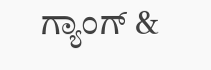ಗ್ಯಾಂಗ್ &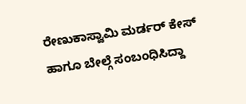ರೇಣುಕಾಸ್ವಾಮಿ ಮರ್ಡರ್ ಕೇಸ್ ಹಾಗೂ ಬೇಲ್ಗೆ ಸಂಬಂಧಿಸಿದ್ದಾ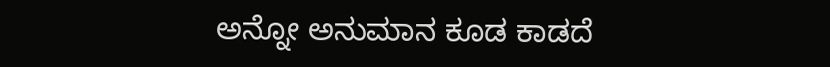ಅನ್ನೋ ಅನುಮಾನ ಕೂಡ ಕಾಡದೆ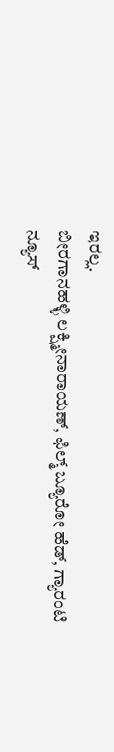ಇರಲ್ಲ.
ಬೀರಗಾನಹಳ್ಳಿ ಲಕ್ಷ್ಮೀನಾರಾಯಣ್, ಫಿಲ್ಮ್ ಬ್ಯೂರೋ ಹೆಡ್, ಗ್ಯಾರಂಟಿ ನ್ಯೂಸ್